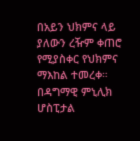በአይን ህክምና ላይ ያለውን ረዥም ቀጠሮ የሚያስቀር የህክምና ማእከል ተመረቀ። በዳግማዊ ምኒሊክ ሆስፒታል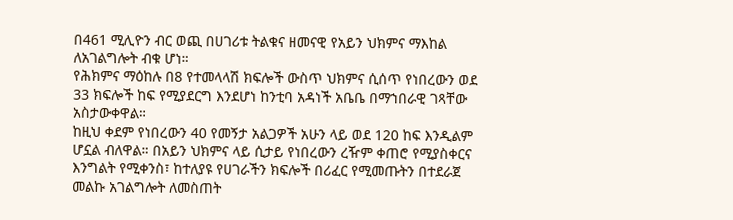በ461 ሚሊዮን ብር ወጪ በሀገሪቱ ትልቁና ዘመናዊ የአይን ህክምና ማእከል ለአገልግሎት ብቁ ሆነ።
የሕክምና ማዕከሉ በ8 የተመላላሽ ክፍሎች ውስጥ ህክምና ሲሰጥ የነበረውን ወደ 33 ክፍሎች ከፍ የሚያደርግ እንደሆነ ከንቲባ አዳነች አቤቤ በማኀበራዊ ገጻቸው አስታውቀዋል።
ከዚህ ቀደም የነበረውን 40 የመኝታ አልጋዎች አሁን ላይ ወደ 120 ከፍ እንዲልም ሆኗል ብለዋል። በአይን ህክምና ላይ ሲታይ የነበረውን ረዥም ቀጠሮ የሚያስቀርና እንግልት የሚቀንስ፣ ከተለያዩ የሀገራችን ክፍሎች በሪፈር የሚመጡትን በተደራጀ መልኩ አገልግሎት ለመስጠት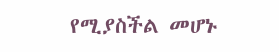የሚያስችል መሆኑ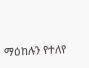ማዕከሉን የተለየ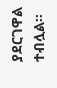ያደርገዋል ተብሏል።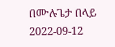በሙሉጌታ በላይ
2022-09-12